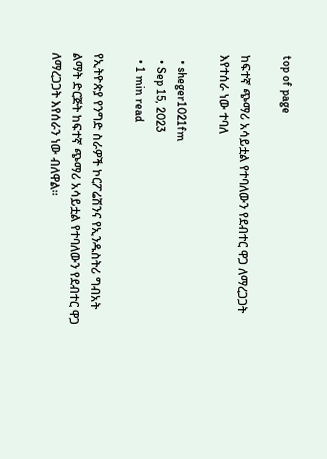top of page

ከፍተኛ ጭማሪ አሳይቷል የተባለውን የደብተር ዋጋ ለማረጋጋት እየተሰራ ነው ተባለ

  • sheger1021fm
  • Sep 15, 2023
  • 1 min read

የኢትዮጵያ የንግድ ስራዎች ኮርፖሬሽንና የኢንዱስትሪ ግብአት ልማት ድርጅት ከፍተኛ ጭማሪ አሳይቷል የተባለውን የደብተር ዋጋ ለማረጋጋት እየሰራን ነው ብለዋል።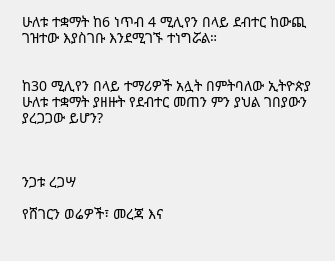ሁለቱ ተቋማት ከ6 ነጥብ 4 ሚሊየን በላይ ደብተር ከውጪ ገዝተው እያስገቡ እንደሚገኙ ተነግሯል።


ከ30 ሚሊየን በላይ ተማሪዎች አሏት በምትባለው ኢትዮጵያ ሁለቱ ተቋማት ያዘዙት የደብተር መጠን ምን ያህል ገበያውን ያረጋጋው ይሆን?



ንጋቱ ረጋሣ

የሸገርን ወሬዎች፣ መረጃ እና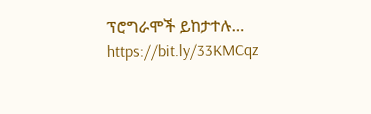ፕሮግራሞች ይከታተሉ… https://bit.ly/33KMCqz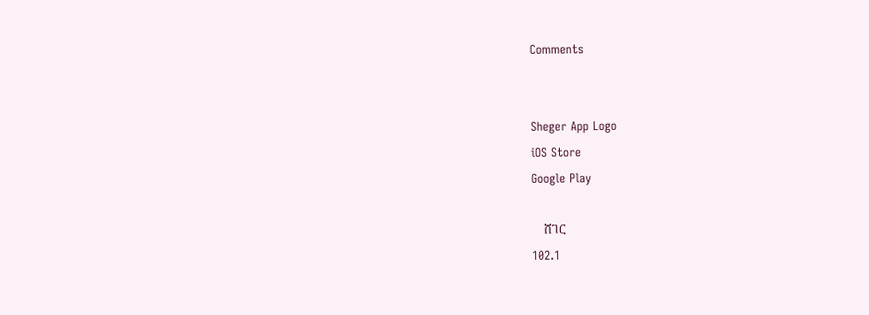Comments


Sheger App Logo
iOS Store
Google Play

    ሸገር
102.1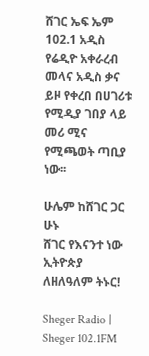ሸገር ኤፍ ኤም 102.1 አዲስ የሬዲዮ አቀራረብ መላና አዲስ ቃና ይዞ የቀረበ በሀገሪቱ የሚዲያ ገበያ ላይ መሪ ሚና የሚጫወት ጣቢያ ነው፡፡

ሁሌም ከሸገር ጋር ሁኑ
ሸገር የእናንተ ነው
ኢትዮጵያ ለዘለዓለም ትኑር!

Sheger Radio | Sheger 102.1FM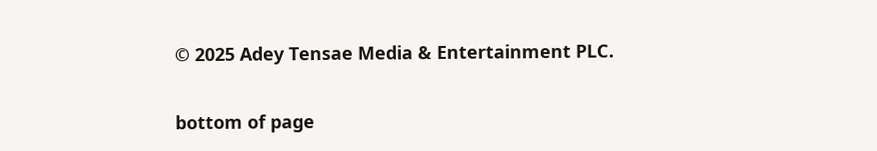© 2025 Adey Tensae Media & Entertainment PLC.

bottom of page